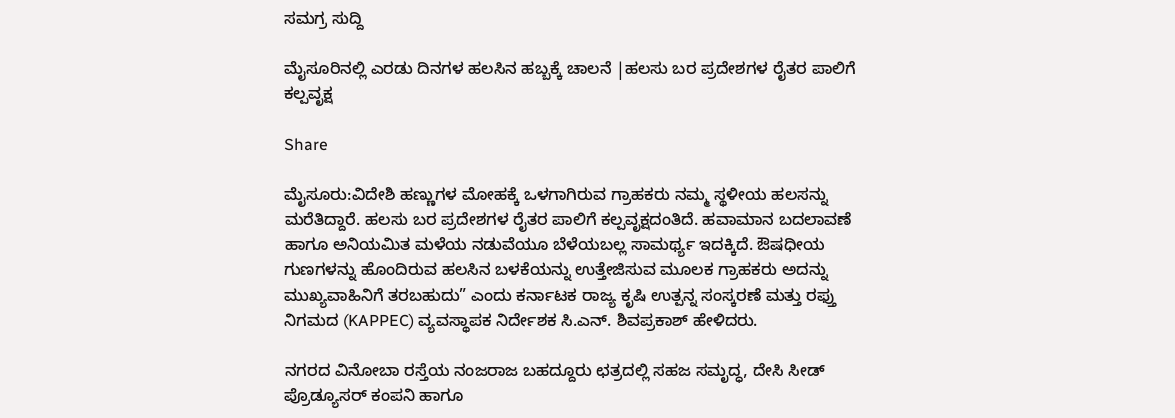ಸಮಗ್ರ ಸುದ್ದಿ

ಮೈಸೂರಿನಲ್ಲಿ ಎರಡು ದಿನಗಳ ಹಲಸಿನ ಹಬ್ಬಕ್ಕೆ ಚಾಲನೆ |ಹಲಸು ಬರ ಪ್ರದೇಶಗಳ ರೈತರ ಪಾಲಿಗೆ ಕಲ್ಪವೃಕ್ಷ

Share

ಮೈಸೂರು:ವಿದೇಶಿ ಹಣ್ಣುಗಳ ಮೋಹಕ್ಕೆ ಒಳಗಾಗಿರುವ ಗ್ರಾಹಕರು ನಮ್ಮ ಸ್ಥಳೀಯ ಹಲಸನ್ನು ಮರೆತಿದ್ದಾರೆ. ಹಲಸು ಬರ ಪ್ರದೇಶಗಳ ರೈತರ ಪಾಲಿಗೆ ಕಲ್ಪವೃಕ್ಷದಂತಿದೆ. ಹವಾಮಾನ ಬದಲಾವಣೆ ಹಾಗೂ ಅನಿಯಮಿತ ಮಳೆಯ ನಡುವೆಯೂ ಬೆಳೆಯಬಲ್ಲ ಸಾಮರ್ಥ್ಯ ಇದಕ್ಕಿದೆ. ಔಷಧೀಯ ಗುಣಗಳನ್ನು ಹೊಂದಿರುವ ಹಲಸಿನ ಬಳಕೆಯನ್ನು ಉತ್ತೇಜಿಸುವ ಮೂಲಕ ಗ್ರಾಹಕರು ಅದನ್ನು ಮುಖ್ಯವಾಹಿನಿಗೆ ತರಬಹುದು” ಎಂದು ಕರ್ನಾಟಕ ರಾಜ್ಯ ಕೃಷಿ ಉತ್ಪನ್ನ ಸಂಸ್ಕರಣೆ ಮತ್ತು ರಫ್ತು ನಿಗಮದ (KAPPEC) ವ್ಯವಸ್ಥಾಪಕ ನಿರ್ದೇಶಕ ಸಿ.ಎನ್. ಶಿವಪ್ರಕಾಶ್ ಹೇಳಿದರು.

ನಗರದ ವಿನೋಬಾ ರಸ್ತೆಯ ನಂಜರಾಜ ಬಹದ್ದೂರು ಛತ್ರದಲ್ಲಿ ಸಹಜ ಸಮೃದ್ಧ, ದೇಸಿ ಸೀಡ್ ಪ್ರೊಡ್ಯೂಸರ್ ಕಂಪನಿ ಹಾಗೂ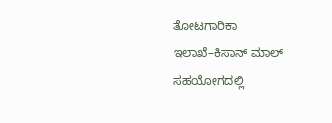ತೋಟಗಾರಿಕಾ ಇಲಾಖೆ–ಕಿಸಾನ್ ಮಾಲ್ ಸಹಯೋಗದಲ್ಲಿ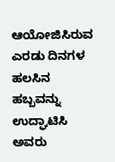ಆಯೋಜಿಸಿರುವ ಎರಡು ದಿನಗಳ ಹಲಸಿನ ಹಬ್ಬವನ್ನು ಉದ್ಘಾಟಿಸಿ ಅವರು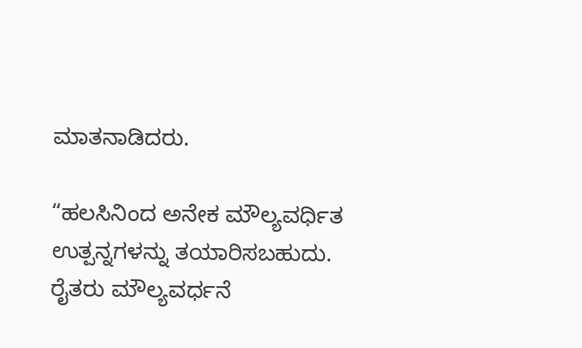ಮಾತನಾಡಿದರು.

“ಹಲಸಿನಿಂದ ಅನೇಕ ಮೌಲ್ಯವರ್ಧಿತ ಉತ್ಪನ್ನಗಳನ್ನು ತಯಾರಿಸಬಹುದು. ರೈತರು ಮೌಲ್ಯವರ್ಧನೆ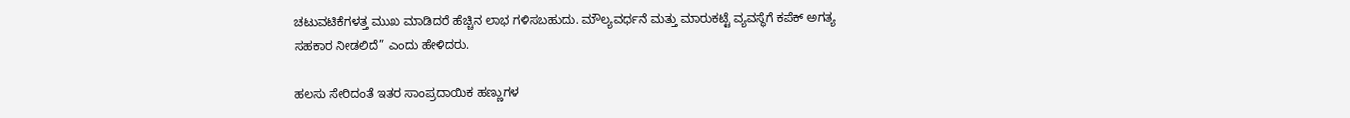ಚಟುವಟಿಕೆಗಳತ್ತ ಮುಖ ಮಾಡಿದರೆ ಹೆಚ್ಚಿನ ಲಾಭ ಗಳಿಸಬಹುದು. ಮೌಲ್ಯವರ್ಧನೆ ಮತ್ತು ಮಾರುಕಟ್ಟೆ ವ್ಯವಸ್ಥೆಗೆ ಕಪೆಕ್ ಅಗತ್ಯ ಸಹಕಾರ ನೀಡಲಿದೆ” ಎಂದು ಹೇಳಿದರು.

ಹಲಸು ಸೇರಿದಂತೆ ಇತರ ಸಾಂಪ್ರದಾಯಿಕ ಹಣ್ಣುಗಳ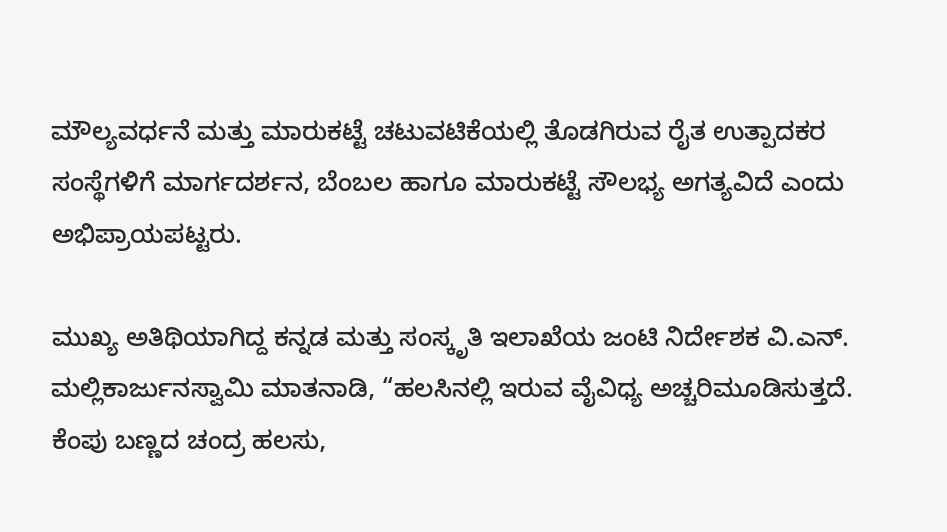ಮೌಲ್ಯವರ್ಧನೆ ಮತ್ತು ಮಾರುಕಟ್ಟೆ ಚಟುವಟಿಕೆಯಲ್ಲಿ ತೊಡಗಿರುವ ರೈತ ಉತ್ಪಾದಕರ ಸಂಸ್ಥೆಗಳಿಗೆ ಮಾರ್ಗದರ್ಶನ, ಬೆಂಬಲ ಹಾಗೂ ಮಾರುಕಟ್ಟೆ ಸೌಲಭ್ಯ ಅಗತ್ಯವಿದೆ ಎಂದು ಅಭಿಪ್ರಾಯಪಟ್ಟರು.

ಮುಖ್ಯ ಅತಿಥಿಯಾಗಿದ್ದ ಕನ್ನಡ ಮತ್ತು ಸಂಸ್ಕೃತಿ ಇಲಾಖೆಯ ಜಂಟಿ ನಿರ್ದೇಶಕ ವಿ.ಎನ್. ಮಲ್ಲಿಕಾರ್ಜುನಸ್ವಾಮಿ ಮಾತನಾಡಿ, “ಹಲಸಿನಲ್ಲಿ ಇರುವ ವೈವಿಧ್ಯ ಅಚ್ಚರಿಮೂಡಿಸುತ್ತದೆ. ಕೆಂಪು ಬಣ್ಣದ ಚಂದ್ರ ಹಲಸು,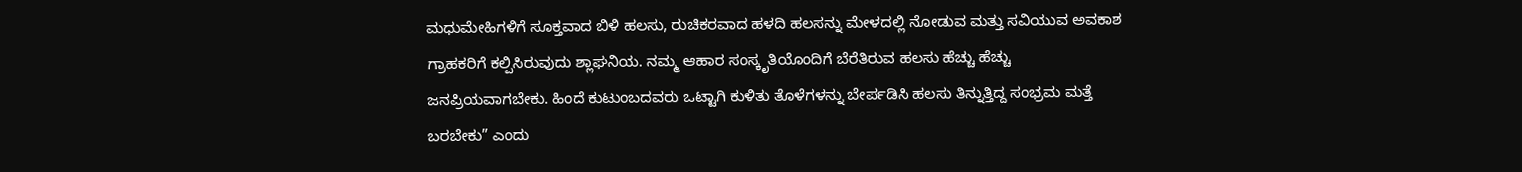ಮಧುಮೇಹಿಗಳಿಗೆ ಸೂಕ್ತವಾದ ಬಿಳಿ ಹಲಸು, ರುಚಿಕರವಾದ ಹಳದಿ ಹಲಸನ್ನು ಮೇಳದಲ್ಲಿ ನೋಡುವ ಮತ್ತು ಸವಿಯುವ ಅವಕಾಶ ಗ್ರಾಹಕರಿಗೆ ಕಲ್ಪಿಸಿರುವುದು ಶ್ಲಾಘನಿಯ. ನಮ್ಮ ಆಹಾರ ಸಂಸ್ಕೃತಿಯೊಂದಿಗೆ ಬೆರೆತಿರುವ ಹಲಸು ಹೆಚ್ಚು ಹೆಚ್ಚು ಜನಪ್ರಿಯವಾಗಬೇಕು. ಹಿಂದೆ ಕುಟುಂಬದವರು ಒಟ್ಟಾಗಿ ಕುಳಿತು ತೊಳೆಗಳನ್ನು ಬೇರ್ಪಡಿಸಿ ಹಲಸು ತಿನ್ನುತ್ತಿದ್ದ ಸಂಭ್ರಮ ಮತ್ತೆ ಬರಬೇಕು” ಎಂದು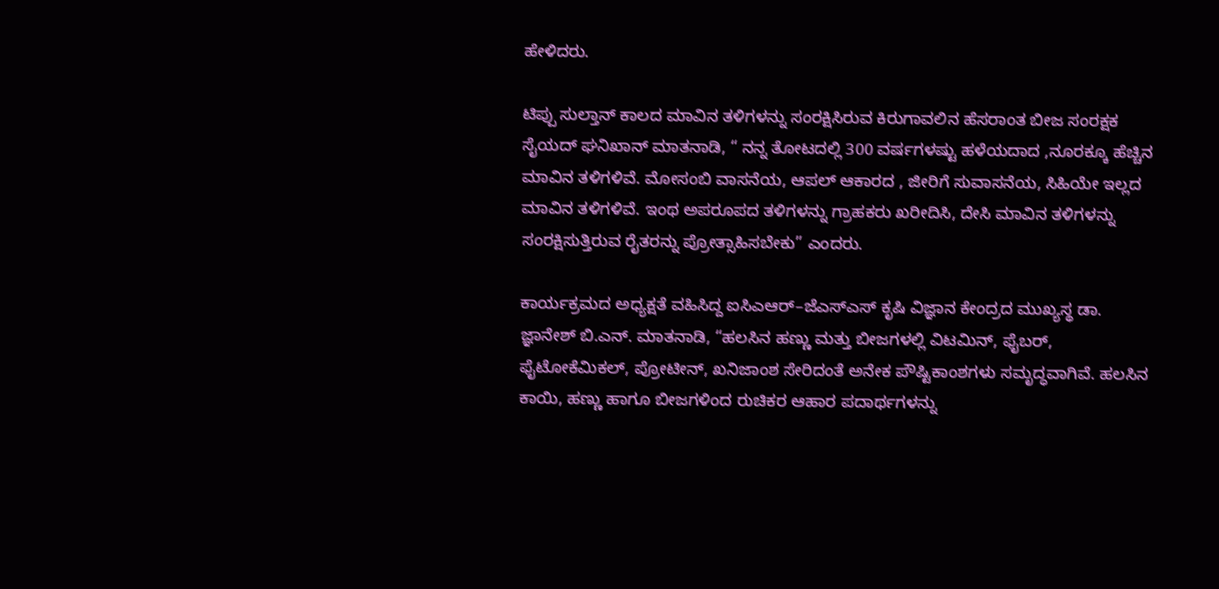ಹೇಳಿದರು.

ಟಿಪ್ಪು ಸುಲ್ತಾನ್ ಕಾಲದ ಮಾವಿನ ತಳಿಗಳನ್ನು ಸಂರಕ್ಷಿಸಿರುವ ಕಿರುಗಾವಲಿನ ಹೆಸರಾಂತ ಬೀಜ ಸಂರಕ್ಷಕ ಸೈಯದ್ ಘನಿಖಾನ್ ಮಾತನಾಡಿ, “ ನನ್ನ ತೋಟದಲ್ಲಿ 300 ವರ್ಷಗಳಷ್ಟು ಹಳೆಯದಾದ ,ನೂರಕ್ಕೂ ಹೆಚ್ಚಿನ ಮಾವಿನ ತಳಿಗಳಿವೆ. ಮೋಸಂಬಿ ವಾಸನೆಯ, ಆಪಲ್ ಆಕಾರದ , ಜೀರಿಗೆ ಸುವಾಸನೆಯ, ಸಿಹಿಯೇ ಇಲ್ಲದ ಮಾವಿನ ತಳಿಗಳಿವೆ. ಇಂಥ ಅಪರೂಪದ ತಳಿಗಳನ್ನು ಗ್ರಾಹಕರು ಖರೀದಿಸಿ, ದೇಸಿ ಮಾವಿನ ತಳಿಗಳನ್ನು ಸಂರಕ್ಷಿಸುತ್ತಿರುವ ರೈತರನ್ನು ಪ್ರೋತ್ಸಾಹಿಸಬೇಕು” ಎಂದರು.

ಕಾರ್ಯಕ್ರಮದ ಅಧ್ಯಕ್ಷತೆ ವಹಿಸಿದ್ದ ಐಸಿಎಆರ್–ಜೆಎಸ್‌ಎಸ್ ಕೃಷಿ ವಿಜ್ಞಾನ ಕೇಂದ್ರದ ಮುಖ್ಯಸ್ಥ ಡಾ. ಜ್ಞಾನೇಶ್ ಬಿ.ಎನ್. ಮಾತನಾಡಿ, “ಹಲಸಿನ ಹಣ್ಣು ಮತ್ತು ಬೀಜಗಳಲ್ಲಿ ವಿಟಮಿನ್‌, ಫೈಬರ್‌, ಫೈಟೋಕೆಮಿಕಲ್‌, ಪ್ರೋಟೀನ್‌, ಖನಿಜಾಂಶ ಸೇರಿದಂತೆ ಅನೇಕ ಪೌಷ್ಟಿಕಾಂಶಗಳು ಸಮೃದ್ಧವಾಗಿವೆ. ಹಲಸಿನ ಕಾಯಿ, ಹಣ್ಣು ಹಾಗೂ ಬೀಜಗಳಿಂದ ರುಚಿಕರ ಆಹಾರ ಪದಾರ್ಥಗಳನ್ನು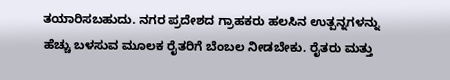ತಯಾರಿಸಬಹುದು. ನಗರ ಪ್ರದೇಶದ ಗ್ರಾಹಕರು ಹಲಸಿನ ಉತ್ಪನ್ನಗಳನ್ನು ಹೆಚ್ಚು ಬಳಸುವ ಮೂಲಕ ರೈತರಿಗೆ ಬೆಂಬಲ ನೀಡಬೇಕು. ರೈತರು ಮತ್ತು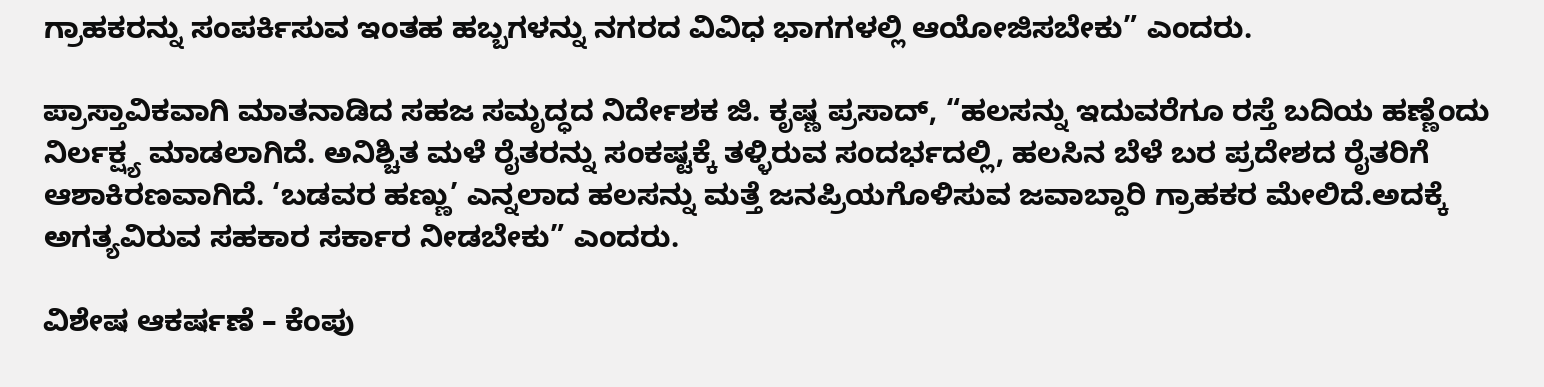ಗ್ರಾಹಕರನ್ನು ಸಂಪರ್ಕಿಸುವ ಇಂತಹ ಹಬ್ಬಗಳನ್ನು ನಗರದ ವಿವಿಧ ಭಾಗಗಳಲ್ಲಿ ಆಯೋಜಿಸಬೇಕು” ಎಂದರು.

ಪ್ರಾಸ್ತಾವಿಕವಾಗಿ ಮಾತನಾಡಿದ ಸಹಜ ಸಮೃದ್ಧದ ನಿರ್ದೇಶಕ ಜಿ. ಕೃಷ್ಣ ಪ್ರಸಾದ್, “ಹಲಸನ್ನು ಇದುವರೆಗೂ ರಸ್ತೆ ಬದಿಯ ಹಣ್ಣೆಂದು ನಿರ್ಲಕ್ಷ್ಯ ಮಾಡಲಾಗಿದೆ. ಅನಿಶ್ಚಿತ ಮಳೆ ರೈತರನ್ನು ಸಂಕಷ್ಟಕ್ಕೆ ತಳ್ಳಿರುವ ಸಂದರ್ಭದಲ್ಲಿ, ಹಲಸಿನ ಬೆಳೆ ಬರ ಪ್ರದೇಶದ ರೈತರಿಗೆ ಆಶಾಕಿರಣವಾಗಿದೆ. ‘ಬಡವರ ಹಣ್ಣು’ ಎನ್ನಲಾದ ಹಲಸನ್ನು ಮತ್ತೆ ಜನಪ್ರಿಯಗೊಳಿಸುವ ಜವಾಬ್ದಾರಿ ಗ್ರಾಹಕರ ಮೇಲಿದೆ.ಅದಕ್ಕೆ ಅಗತ್ಯವಿರುವ ಸಹಕಾರ ಸರ್ಕಾರ ನೀಡಬೇಕು” ಎಂದರು.

ವಿಶೇಷ ಆಕರ್ಷಣೆ – ಕೆಂಪು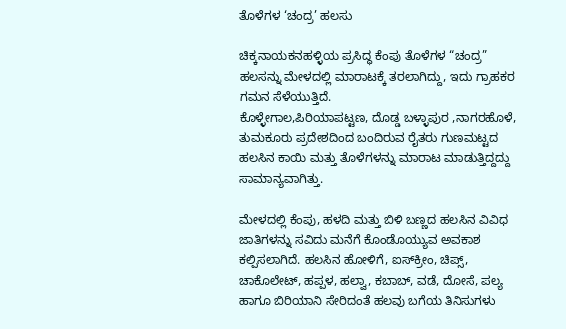ತೊಳೆಗಳ ‘ಚಂದ್ರ’ ಹಲಸು

ಚಿಕ್ಕನಾಯಕನಹಳ್ಳಿಯ ಪ್ರಸಿದ್ಧ ಕೆಂಪು ತೊಳೆಗಳ “ಚಂದ್ರ” ಹಲಸನ್ನು ಮೇಳದಲ್ಲಿ ಮಾರಾಟಕ್ಕೆ ತರಲಾಗಿದ್ದು, ಇದು ಗ್ರಾಹಕರ ಗಮನ ಸೆಳೆಯುತ್ತಿದೆ.
ಕೊಳ್ಳೇಗಾಲ,ಪಿರಿಯಾಪಟ್ಟಣ, ದೊಡ್ಡ ಬಳ್ಳಾಪುರ ,ನಾಗರಹೊಳೆ, ತುಮಕೂರು ಪ್ರದೇಶದಿಂದ ಬಂದಿರುವ ರೈತರು ಗುಣಮಟ್ಟದ ಹಲಸಿನ ಕಾಯಿ ಮತ್ತು ತೊಳೆಗಳನ್ನು ಮಾರಾಟ ಮಾಡುತ್ತಿದ್ದದ್ದು ಸಾಮಾನ್ಯವಾಗಿತ್ತು.

ಮೇಳದಲ್ಲಿ ಕೆಂಪು, ಹಳದಿ ಮತ್ತು ಬಿಳಿ ಬಣ್ಣದ ಹಲಸಿನ ವಿವಿಧ ಜಾತಿಗಳನ್ನು ಸವಿದು ಮನೆಗೆ ಕೊಂಡೊಯ್ಯುವ ಅವಕಾಶ ಕಲ್ಪಿಸಲಾಗಿದೆ. ಹಲಸಿನ ಹೋಳಿಗೆ, ಐಸ್‌ಕ್ರೀಂ, ಚಿಪ್ಸ್‌, ಚಾಕೊಲೇಟ್‌, ಹಪ್ಪಳ, ಹಲ್ವಾ, ಕಬಾಬ್‌, ವಡೆ, ದೋಸೆ, ಪಲ್ಯ ಹಾಗೂ ಬಿರಿಯಾನಿ ಸೇರಿದಂತೆ ಹಲವು ಬಗೆಯ ತಿನಿಸುಗಳು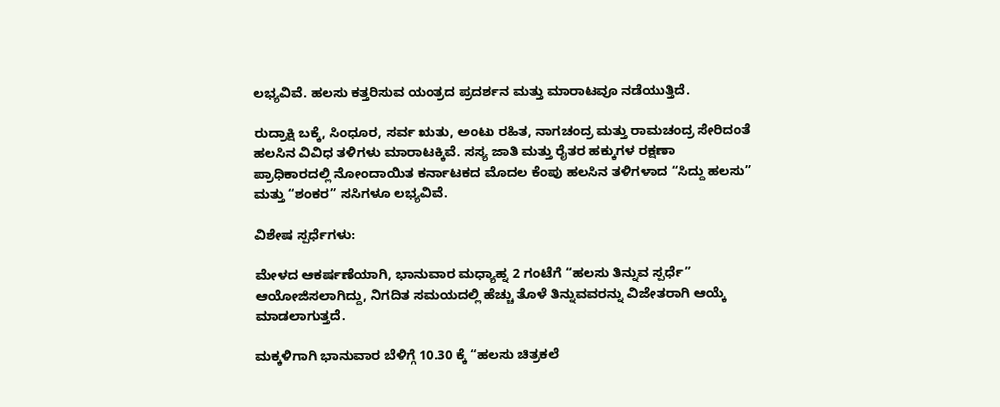ಲಭ್ಯವಿವೆ. ಹಲಸು ಕತ್ತರಿಸುವ ಯಂತ್ರದ ಪ್ರದರ್ಶನ ಮತ್ತು ಮಾರಾಟವೂ ನಡೆಯುತ್ತಿದೆ.

ರುದ್ರಾಕ್ಷಿ ಬಕ್ಕೆ, ಸಿಂಧೂರ, ಸರ್ವ ಋತು, ಅಂಟು ರಹಿತ, ನಾಗಚಂದ್ರ ಮತ್ತು ರಾಮಚಂದ್ರ ಸೇರಿದಂತೆ ಹಲಸಿನ ವಿವಿಧ ತಳಿಗಳು ಮಾರಾಟಕ್ಕಿವೆ. ಸಸ್ಯ ಜಾತಿ ಮತ್ತು ರೈತರ ಹಕ್ಕುಗಳ ರಕ್ಷಣಾ ಪ್ರಾಧಿಕಾರದಲ್ಲಿ ನೋಂದಾಯಿತ ಕರ್ನಾಟಕದ ಮೊದಲ ಕೆಂಪು ಹಲಸಿನ ತಳಿಗಳಾದ “ಸಿದ್ದು ಹಲಸು” ಮತ್ತು “ಶಂಕರ” ಸಸಿಗಳೂ ಲಭ್ಯವಿವೆ.

ವಿಶೇಷ ಸ್ಪರ್ಧೆಗಳು:

ಮೇಳದ ಆಕರ್ಷಣೆಯಾಗಿ, ಭಾನುವಾರ ಮಧ್ಯಾಹ್ನ 2 ಗಂಟೆಗೆ “ಹಲಸು ತಿನ್ನುವ ಸ್ಪರ್ಧೆ” ಆಯೋಜಿಸಲಾಗಿದ್ದು, ನಿಗದಿತ ಸಮಯದಲ್ಲಿ ಹೆಚ್ಚು ತೊಳೆ ತಿನ್ನುವವರನ್ನು ವಿಜೇತರಾಗಿ ಆಯ್ಕೆ ಮಾಡಲಾಗುತ್ತದೆ.

ಮಕ್ಕಳಿಗಾಗಿ ಭಾನುವಾರ ಬೆಳಿಗ್ಗೆ 10.30 ಕ್ಕೆ “ಹಲಸು ಚಿತ್ರಕಲೆ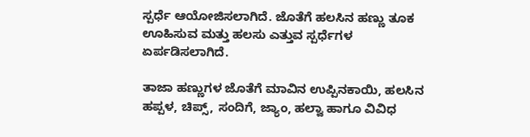ಸ್ಪರ್ಧೆ ಆಯೋಜಿಸಲಾಗಿದೆ. ಜೊತೆಗೆ ಹಲಸಿನ ಹಣ್ಣು ತೂಕ ಊಹಿಸುವ ಮತ್ತು ಹಲಸು ಎತ್ತುವ ಸ್ಪರ್ಧೆಗಳ ಏರ್ಪಡಿಸಲಾಗಿದೆ.

ತಾಜಾ ಹಣ್ಣುಗಳ ಜೊತೆಗೆ ಮಾವಿನ ಉಪ್ಪಿನಕಾಯಿ, ಹಲಸಿನ ಹಪ್ಪಳ, ಚಿಪ್ಸ್‌, ಸಂದಿಗೆ, ಜ್ಯಾಂ, ಹಲ್ವಾ ಹಾಗೂ ವಿವಿಧ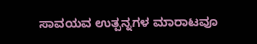ಸಾವಯವ ಉತ್ಪನ್ನಗಳ ಮಾರಾಟವೂ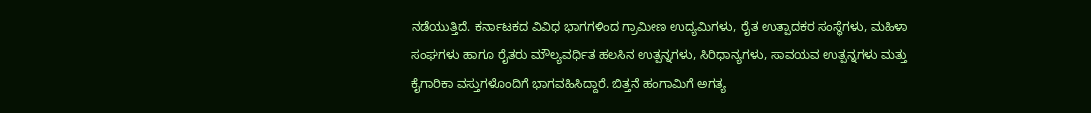ನಡೆಯುತ್ತಿದೆ. ಕರ್ನಾಟಕದ ವಿವಿಧ ಭಾಗಗಳಿಂದ ಗ್ರಾಮೀಣ ಉದ್ಯಮಿಗಳು, ರೈತ ಉತ್ಪಾದಕರ ಸಂಸ್ಥೆಗಳು, ಮಹಿಳಾ ಸಂಘಗಳು ಹಾಗೂ ರೈತರು ಮೌಲ್ಯವರ್ಧಿತ ಹಲಸಿನ ಉತ್ಪನ್ನಗಳು, ಸಿರಿಧಾನ್ಯಗಳು, ಸಾವಯವ ಉತ್ಪನ್ನಗಳು ಮತ್ತು ಕೈಗಾರಿಕಾ ವಸ್ತುಗಳೊಂದಿಗೆ ಭಾಗವಹಿಸಿದ್ದಾರೆ. ಬಿತ್ತನೆ ಹಂಗಾಮಿಗೆ ಅಗತ್ಯ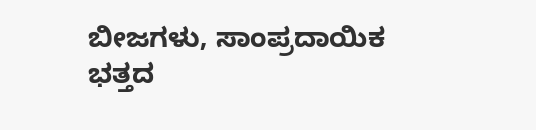ಬೀಜಗಳು, ಸಾಂಪ್ರದಾಯಿಕ ಭತ್ತದ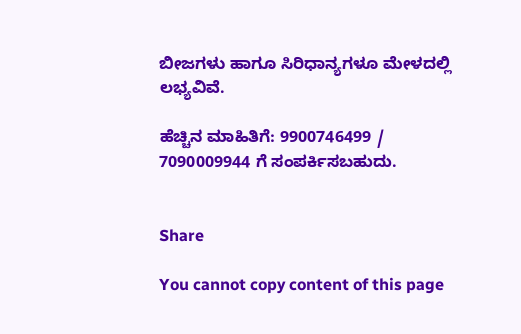ಬೀಜಗಳು ಹಾಗೂ ಸಿರಿಧಾನ್ಯಗಳೂ ಮೇಳದಲ್ಲಿ ಲಭ್ಯವಿವೆ.

ಹೆಚ್ಚಿನ ಮಾಹಿತಿಗೆ: 9900746499 / 7090009944 ಗೆ ಸಂಪರ್ಕಿಸಬಹುದು.


Share

You cannot copy content of this page